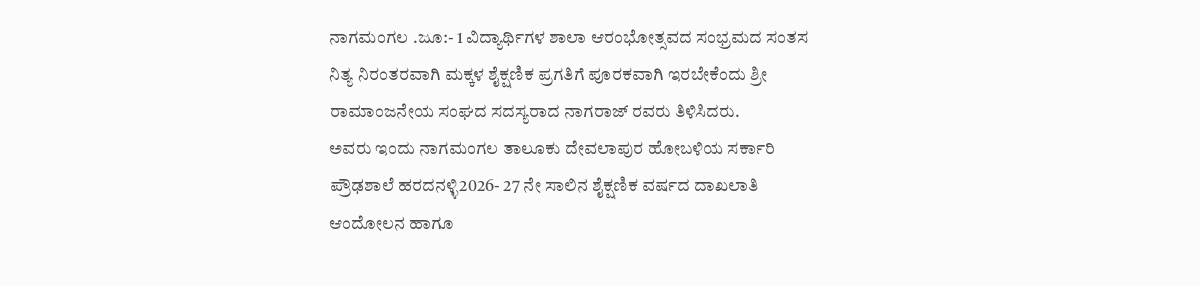ನಾಗಮಂಗಲ .ಜೂ:- 1 ವಿದ್ಯಾರ್ಥಿಗಳ ಶಾಲಾ ಆರಂಭೋತ್ಸವದ ಸಂಭ್ರಮದ ಸಂತಸ ನಿತ್ಯ ನಿರಂತರವಾಗಿ ಮಕ್ಕಳ ಶೈಕ್ಷಣಿಕ ಪ್ರಗತಿಗೆ ಪೂರಕವಾಗಿ ಇರಬೇಕೆಂದು ಶ್ರೀ ರಾಮಾಂಜನೇಯ ಸಂಘದ ಸದಸ್ಯರಾದ ನಾಗರಾಜ್ ರವರು ತಿಳಿಸಿದರು.
ಅವರು ಇಂದು ನಾಗಮಂಗಲ ತಾಲೂಕು ದೇವಲಾಪುರ ಹೋಬಳಿಯ ಸರ್ಕಾರಿ ಪ್ರೌಢಶಾಲೆ ಹರದನಳ್ಳಿ2026- 27 ನೇ ಸಾಲಿನ ಶೈಕ್ಷಣಿಕ ವರ್ಷದ ದಾಖಲಾತಿ ಆಂದೋಲನ ಹಾಗೂ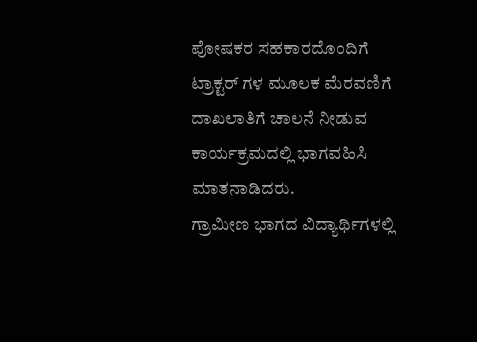ಪೋಷಕರ ಸಹಕಾರದೊಂದಿಗೆ ಟ್ರಾಕ್ಟರ್ ಗಳ ಮೂಲಕ ಮೆರವಣಿಗೆ ದಾಖಲಾತಿಗೆ ಚಾಲನೆ ನೀಡುವ ಕಾರ್ಯಕ್ರಮದಲ್ಲಿ ಭಾಗವಹಿಸಿ ಮಾತನಾಡಿದರು.
ಗ್ರಾಮೀಣ ಭಾಗದ ವಿದ್ಯಾರ್ಥಿಗಳಲ್ಲಿ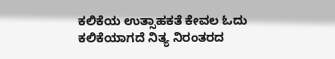ಕಲಿಕೆಯ ಉತ್ಸಾಹಕತೆ ಕೇವಲ ಓದು ಕಲಿಕೆಯಾಗದೆ ನಿತ್ಯ ನಿರಂತರದ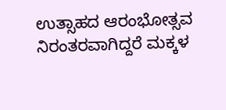ಉತ್ಸಾಹದ ಆರಂಭೋತ್ಸವ ನಿರಂತರವಾಗಿದ್ದರೆ ಮಕ್ಕಳ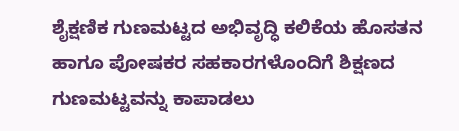ಶೈಕ್ಷಣಿಕ ಗುಣಮಟ್ಟದ ಅಭಿವೃದ್ಧಿ ಕಲಿಕೆಯ ಹೊಸತನ ಹಾಗೂ ಪೋಷಕರ ಸಹಕಾರಗಳೊಂದಿಗೆ ಶಿಕ್ಷಣದ ಗುಣಮಟ್ಟವನ್ನು ಕಾಪಾಡಲು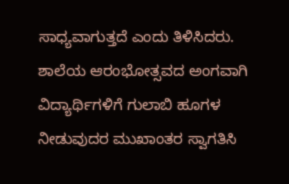ಸಾಧ್ಯವಾಗುತ್ತದೆ ಎಂದು ತಿಳಿಸಿದರು.
ಶಾಲೆಯ ಆರಂಭೋತ್ಸವದ ಅಂಗವಾಗಿ ವಿದ್ಯಾರ್ಥಿಗಳಿಗೆ ಗುಲಾಬಿ ಹೂಗಳ ನೀಡುವುದರ ಮುಖಾಂತರ ಸ್ವಾಗತಿಸಿ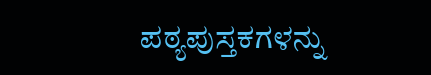ಪಠ್ಯಪುಸ್ತಕಗಳನ್ನು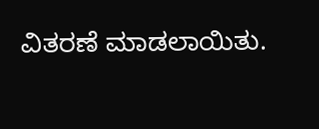ವಿತರಣೆ ಮಾಡಲಾಯಿತು.